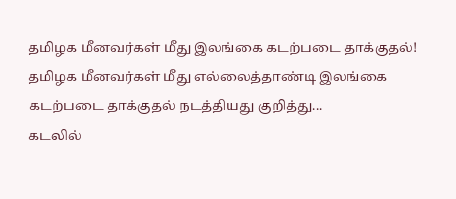தமிழக மீனவர்கள் மீது இலங்கை கடற்படை தாக்குதல்!
தமிழக மீனவர்கள் மீது எல்லைத்தாண்டி இலங்கை கடற்படை தாக்குதல் நடத்தியது குறித்து...
கடலில்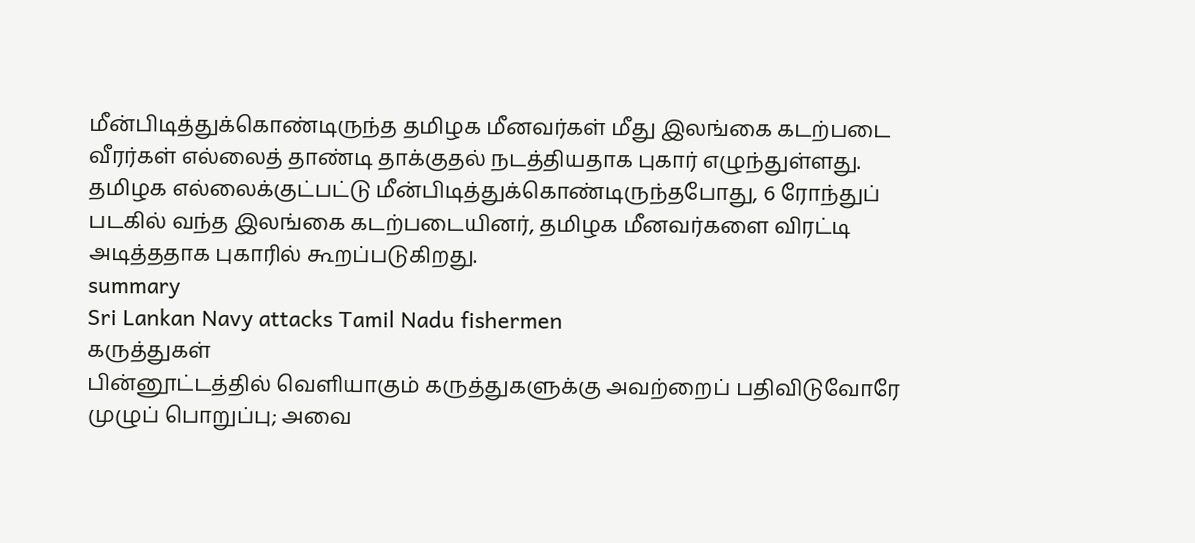மீன்பிடித்துக்கொண்டிருந்த தமிழக மீனவர்கள் மீது இலங்கை கடற்படை வீரர்கள் எல்லைத் தாண்டி தாக்குதல் நடத்தியதாக புகார் எழுந்துள்ளது.
தமிழக எல்லைக்குட்பட்டு மீன்பிடித்துக்கொண்டிருந்தபோது, 6 ரோந்துப் படகில் வந்த இலங்கை கடற்படையினர், தமிழக மீனவர்களை விரட்டி அடித்ததாக புகாரில் கூறப்படுகிறது.
summary
Sri Lankan Navy attacks Tamil Nadu fishermen
கருத்துகள்
பின்னூட்டத்தில் வெளியாகும் கருத்துகளுக்கு அவற்றைப் பதிவிடுவோரே முழுப் பொறுப்பு; அவை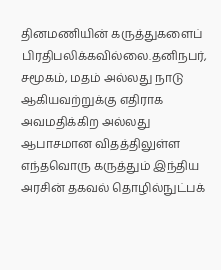தினமணியின் கருத்துகளைப் பிரதிபலிக்கவில்லை.தனிநபர், சமூகம், மதம் அல்லது நாடு ஆகியவற்றுக்கு எதிராக அவமதிக்கிற அல்லது ஆபாசமான விதத்திலுள்ள எந்தவொரு கருத்தும் இந்திய அரசின் தகவல் தொழில்நுட்பக்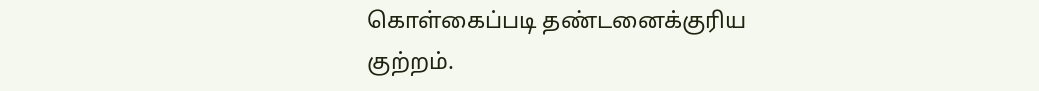கொள்கைப்படி தண்டனைக்குரிய குற்றம்.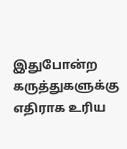இதுபோன்ற கருத்துகளுக்கு எதிராக உரிய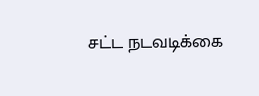சட்ட நடவடிக்கை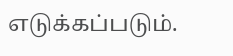எடுக்கப்படும்.